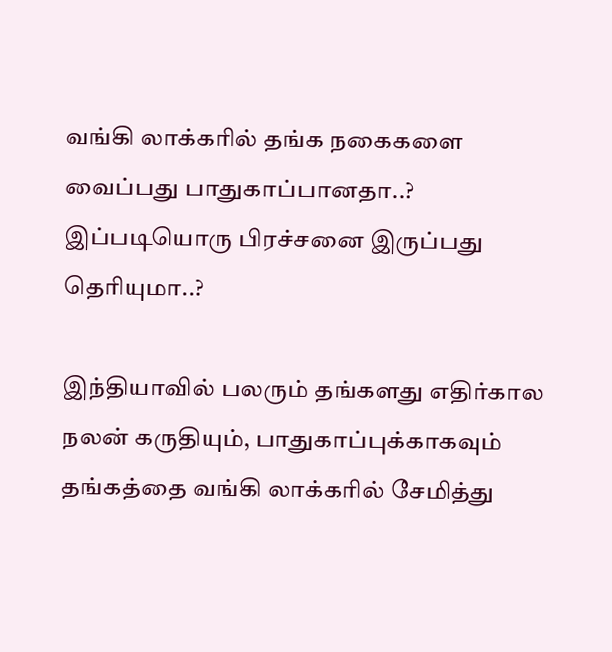வங்கி லாக்கரில் தங்க நகைகளை வைப்பது பாதுகாப்பானதா..? இப்படியொரு பிரச்சனை இருப்பது தெரியுமா..?

இந்தியாவில் பலரும் தங்களது எதிர்கால நலன் கருதியும், பாதுகாப்புக்காகவும் தங்கத்தை வங்கி லாக்கரில் சேமித்து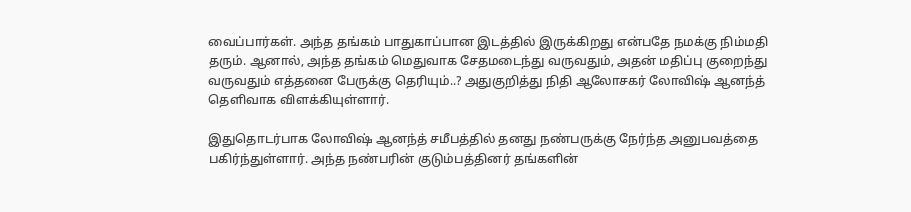வைப்பார்கள். அந்த தங்கம் பாதுகாப்பான இடத்தில் இருக்கிறது என்பதே நமக்கு நிம்மதி தரும். ஆனால், அந்த தங்கம் மெதுவாக சேதமடைந்து வருவதும், அதன் மதிப்பு குறைந்து வருவதும் எத்தனை பேருக்கு தெரியும்..? அதுகுறித்து நிதி ஆலோசகர் லோவிஷ் ஆனந்த் தெளிவாக விளக்கியுள்ளார்.

இதுதொடர்பாக லோவிஷ் ஆனந்த் சமீபத்தில் தனது நண்பருக்கு நேர்ந்த அனுபவத்தை பகிர்ந்துள்ளார். அந்த நண்பரின் குடும்பத்தினர் தங்களின்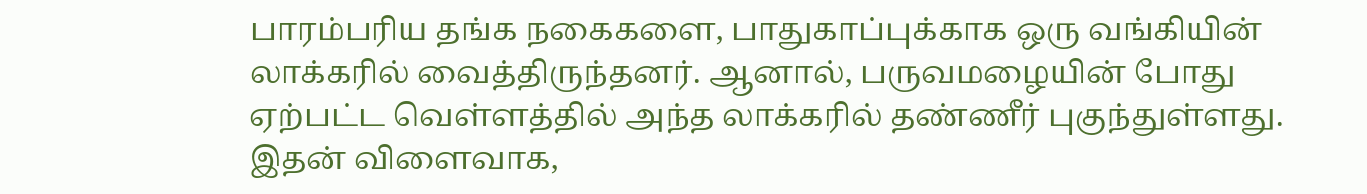பாரம்பரிய தங்க நகைகளை, பாதுகாப்புக்காக ஒரு வங்கியின் லாக்கரில் வைத்திருந்தனர். ஆனால், பருவமழையின் போது ஏற்பட்ட வெள்ளத்தில் அந்த லாக்கரில் தண்ணீர் புகுந்துள்ளது. இதன் விளைவாக,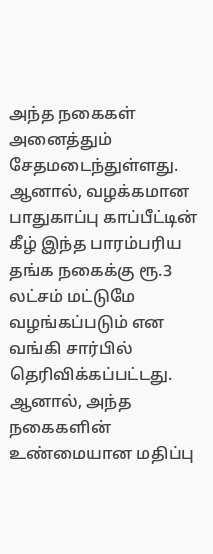அந்த நகைகள் அனைத்தும் சேதமடைந்துள்ளது. ஆனால், வழக்கமான பாதுகாப்பு காப்பீட்டின் கீழ் இந்த பாரம்பரிய தங்க நகைக்கு ரூ.3 லட்சம் மட்டுமே வழங்கப்படும் என வங்கி சார்பில் தெரிவிக்கப்பட்டது. ஆனால், அந்த நகைகளின் உண்மையான மதிப்பு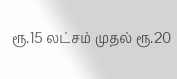ரூ.15 லட்சம் முதல் ரூ.20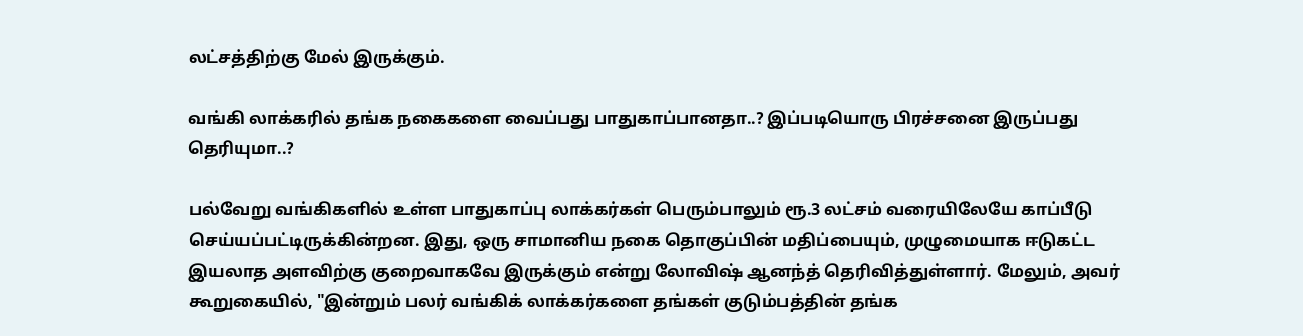லட்சத்திற்கு மேல் இருக்கும்.

வங்கி லாக்கரில் தங்க நகைகளை வைப்பது பாதுகாப்பானதா..? இப்படியொரு பிரச்சனை இருப்பது தெரியுமா..?

பல்வேறு வங்கிகளில் உள்ள பாதுகாப்பு லாக்கர்கள் பெரும்பாலும் ரூ.3 லட்சம் வரையிலேயே காப்பீடு செய்யப்பட்டிருக்கின்றன. இது, ஒரு சாமானிய நகை தொகுப்பின் மதிப்பையும், முழுமையாக ஈடுகட்ட இயலாத அளவிற்கு குறைவாகவே இருக்கும் என்று லோவிஷ் ஆனந்த் தெரிவித்துள்ளார். மேலும், அவர் கூறுகையில், "இன்றும் பலர் வங்கிக் லாக்கர்களை தங்கள் குடும்பத்தின் தங்க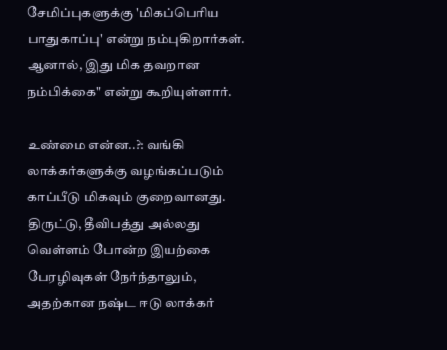சேமிப்புகளுக்கு 'மிகப்பெரிய பாதுகாப்பு' என்று நம்புகிறார்கள். ஆனால், இது மிக தவறான நம்பிக்கை" என்று கூறியுள்ளார்.

உண்மை என்ன..?: வங்கி லாக்கர்களுக்கு வழங்கப்படும் காப்பீடு மிகவும் குறைவானது. திருட்டு, தீவிபத்து அல்லது வெள்ளம் போன்ற இயற்கை பேரழிவுகள் நேர்ந்தாலும், அதற்கான நஷ்ட ஈடு லாக்கர்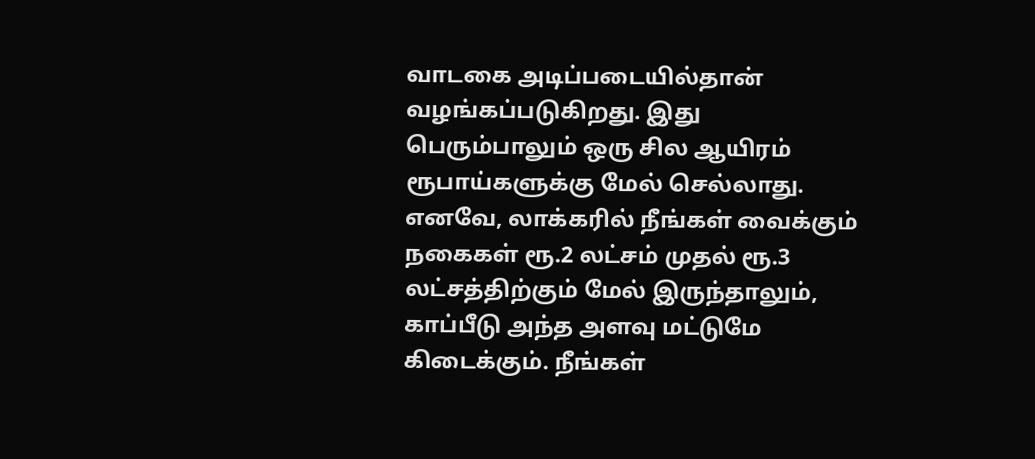வாடகை அடிப்படையில்தான் வழங்கப்படுகிறது. இது பெரும்பாலும் ஒரு சில ஆயிரம் ரூபாய்களுக்கு மேல் செல்லாது. எனவே, லாக்கரில் நீங்கள் வைக்கும் நகைகள் ரூ.2 லட்சம் முதல் ரூ.3 லட்சத்திற்கும் மேல் இருந்தாலும், காப்பீடு அந்த அளவு மட்டுமே கிடைக்கும். நீங்கள்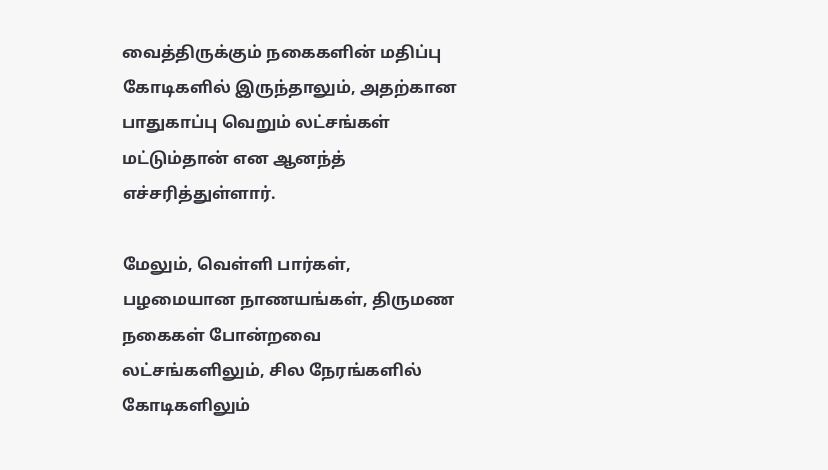வைத்திருக்கும் நகைகளின் மதிப்பு கோடிகளில் இருந்தாலும், அதற்கான பாதுகாப்பு வெறும் லட்சங்கள் மட்டும்தான் என ஆனந்த் எச்சரித்துள்ளார்.

மேலும், வெள்ளி பார்கள், பழமையான நாணயங்கள், திருமண நகைகள் போன்றவை லட்சங்களிலும், சில நேரங்களில் கோடிகளிலும்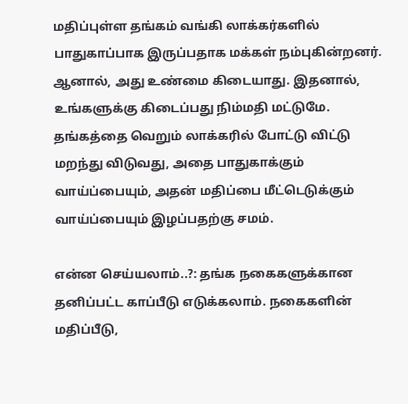மதிப்புள்ள தங்கம் வங்கி லாக்கர்களில் பாதுகாப்பாக இருப்பதாக மக்கள் நம்புகின்றனர். ஆனால், அது உண்மை கிடையாது. இதனால், உங்களுக்கு கிடைப்பது நிம்மதி மட்டுமே. தங்கத்தை வெறும் லாக்கரில் போட்டு விட்டு மறந்து விடுவது, அதை பாதுகாக்கும் வாய்ப்பையும், அதன் மதிப்பை மீட்டெடுக்கும் வாய்ப்பையும் இழப்பதற்கு சமம்.

என்ன செய்யலாம்..?: தங்க நகைகளுக்கான தனிப்பட்ட காப்பீடு எடுக்கலாம். நகைகளின் மதிப்பீடு,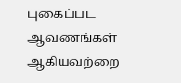புகைப்பட ஆவணங்கள் ஆகியவற்றை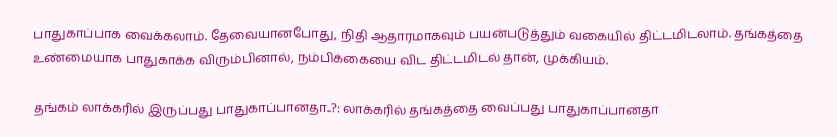பாதுகாப்பாக வைக்கலாம். தேவையானபோது, நிதி ஆதாரமாகவும் பயன்படுத்தும் வகையில் திட்டமிடலாம். தங்கத்தை உண்மையாக பாதுகாக்க விரும்பினால், நம்பிக்கையை விட திட்டமிடல் தான், முக்கியம்.

தங்கம் லாக்கரில் இருப்பது பாதுகாப்பானதா..?: லாக்கரில் தங்கத்தை வைப்பது பாதுகாப்பானதா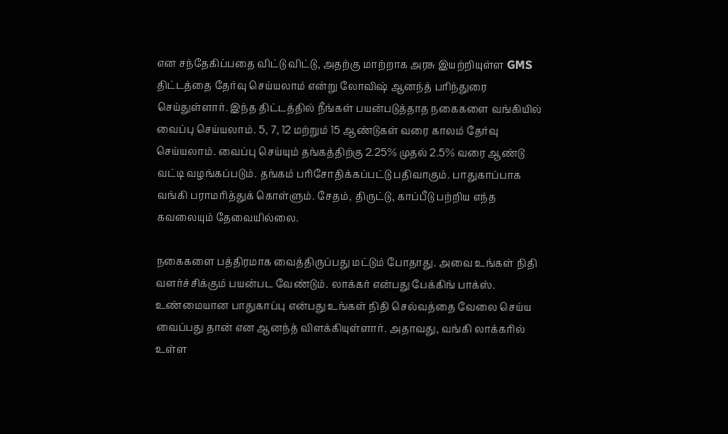என சந்தேகிப்பதை விட்டு விட்டு, அதற்கு மாற்றாக அரசு இயற்றியுள்ள GMS திட்டத்தை தேர்வு செய்யலாம் என்று லோவிஷ் ஆனந்த் பரிந்துரை செய்துள்ளார். இந்த திட்டத்தில் நீங்கள் பயன்படுத்தாத நகைகளை வங்கியில் வைப்பு செய்யலாம். 5, 7, 12 மற்றும் 15 ஆண்டுகள் வரை காலம் தேர்வு செய்யலாம். வைப்பு செய்யும் தங்கத்திற்கு 2.25% முதல் 2.5% வரை ஆண்டு வட்டி வழங்கப்படும். தங்கம் பரிசோதிக்கப்பட்டு பதிவாகும். பாதுகாப்பாக வங்கி பராமரித்துக் கொள்ளும். சேதம், திருட்டு, காப்பீடு பற்றிய எந்த கவலையும் தேவையில்லை.

நகைகளை பத்திரமாக வைத்திருப்பது மட்டும் போதாது. அவை உங்கள் நிதி வளர்ச்சிக்கும் பயன்பட வேண்டும். லாக்கர் என்பது பேக்கிங் பாக்ஸ். உண்மையான பாதுகாப்பு என்பது உங்கள் நிதி செல்வத்தை வேலை செய்ய வைப்பது தான் என ஆனந்த் விளக்கியுள்ளார். அதாவது, வங்கி லாக்கரில் உள்ள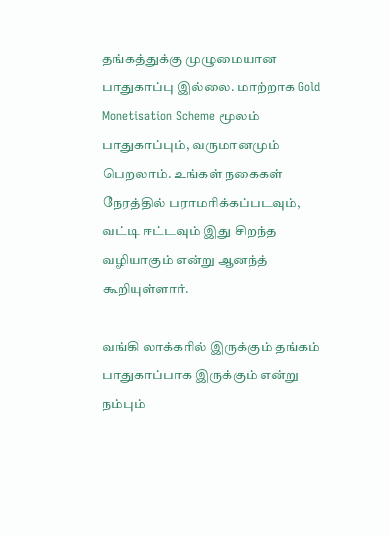தங்கத்துக்கு முழுமையான பாதுகாப்பு இல்லை. மாற்றாக Gold Monetisation Scheme மூலம் பாதுகாப்பும், வருமானமும் பெறலாம். உங்கள் நகைகள் நேரத்தில் பராமரிக்கப்படவும், வட்டி ஈட்டவும் இது சிறந்த வழியாகும் என்று ஆனந்த் கூறியுள்ளார்.

வங்கி லாக்கரில் இருக்கும் தங்கம் பாதுகாப்பாக இருக்கும் என்று நம்பும்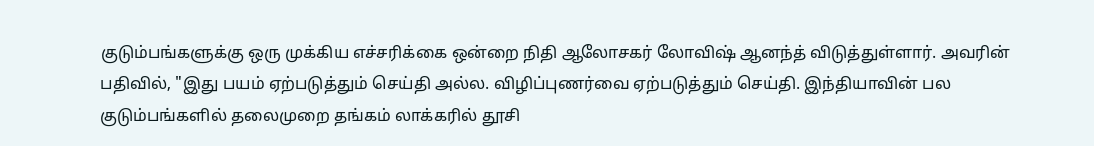குடும்பங்களுக்கு ஒரு முக்கிய எச்சரிக்கை ஒன்றை நிதி ஆலோசகர் லோவிஷ் ஆனந்த் விடுத்துள்ளார். அவரின் பதிவில், "இது பயம் ஏற்படுத்தும் செய்தி அல்ல. விழிப்புணர்வை ஏற்படுத்தும் செய்தி. இந்தியாவின் பல குடும்பங்களில் தலைமுறை தங்கம் லாக்கரில் தூசி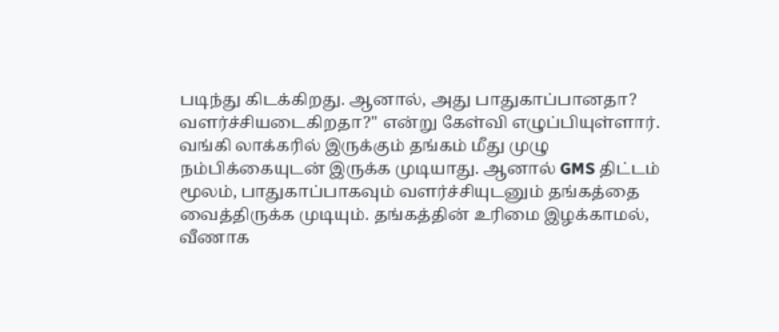படிந்து கிடக்கிறது. ஆனால், அது பாதுகாப்பானதா? வளர்ச்சியடைகிறதா?" என்று கேள்வி எழுப்பியுள்ளார். வங்கி லாக்கரில் இருக்கும் தங்கம் மீது முழு நம்பிக்கையுடன் இருக்க முடியாது. ஆனால் GMS திட்டம் மூலம், பாதுகாப்பாகவும் வளர்ச்சியுடனும் தங்கத்தை வைத்திருக்க முடியும். தங்கத்தின் உரிமை இழக்காமல், வீணாக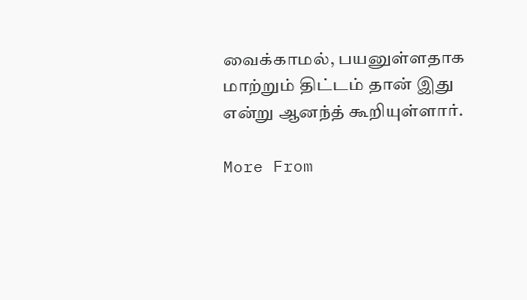வைக்காமல், பயனுள்ளதாக மாற்றும் திட்டம் தான் இது என்று ஆனந்த் கூறியுள்ளார்.

More From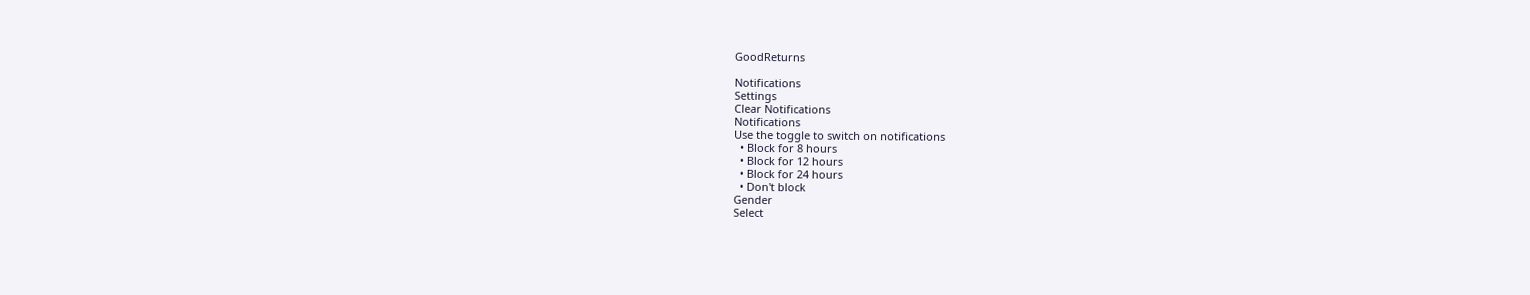GoodReturns

Notifications
Settings
Clear Notifications
Notifications
Use the toggle to switch on notifications
  • Block for 8 hours
  • Block for 12 hours
  • Block for 24 hours
  • Don't block
Gender
Select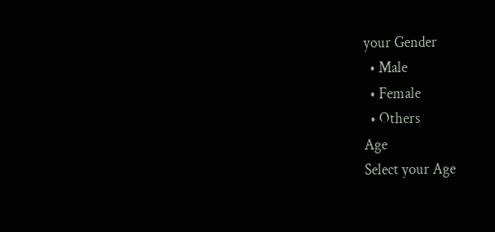your Gender
  • Male
  • Female
  • Others
Age
Select your Age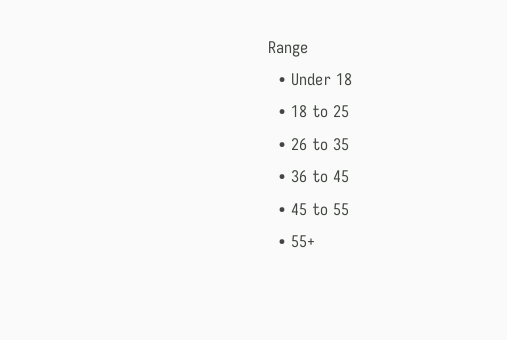Range
  • Under 18
  • 18 to 25
  • 26 to 35
  • 36 to 45
  • 45 to 55
  • 55+